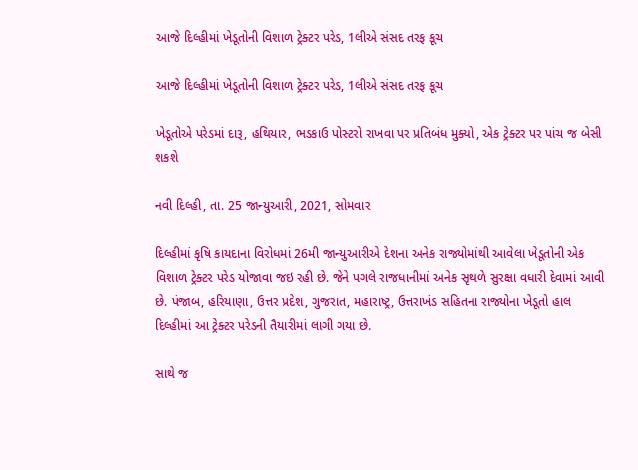આજે દિલ્હીમાં ખેડૂતોની વિશાળ ટ્રેક્ટર પરેડ, 1લીએ સંસદ તરફ કૂચ

આજે દિલ્હીમાં ખેડૂતોની વિશાળ ટ્રેક્ટર પરેડ, 1લીએ સંસદ તરફ કૂચ

ખેડૂતોએ પરેડમાં દારૂ, હથિયાર, ભડકાઉ પોસ્ટરો રાખવા પર પ્રતિબંધ મુક્યો, એક ટ્રેક્ટર પર પાંચ જ બેસી શકશે

નવી દિલ્હી, તા. 25 જાન્યુઆરી, 2021, સોમવાર

દિલ્હીમાં કૃષિ કાયદાના વિરોધમાં 26મી જાન્યુઆરીએ દેશના અનેક રાજ્યોમાંથી આવેલા ખેડૂતોની એક વિશાળ ટ્રેક્ટર પરેડ યોજાવા જઇ રહી છે. જેને પગલે રાજધાનીમાં અનેક સૃથળે સુરક્ષા વધારી દેવામાં આવી છે. પંજાબ, હરિયાણા, ઉત્તર પ્રદેશ, ગુજરાત, મહારાષ્ટ્ર, ઉત્તરાખંડ સહિતના રાજ્યોના ખેડૂતો હાલ દિલ્હીમાં આ ટ્રેક્ટર પરેડની તૈયારીમાં લાગી ગયા છે.

સાથે જ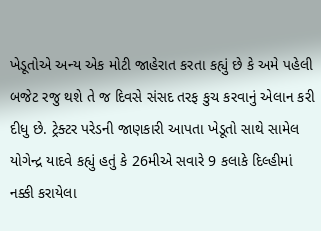ખેડૂતોએ અન્ય એક મોટી જાહેરાત કરતા કહ્યું છે કે અમે પહેલી બજેટ રજુ થશે તે જ દિવસે સંસદ તરફ કુચ કરવાનું એલાન કરી દીધુ છે. ટ્રેક્ટર પરેડની જાણકારી આપતા ખેડૂતો સાથે સામેલ યોગેન્દ્ર યાદવે કહ્યું હતું કે 26મીએ સવારે 9 કલાકે દિલ્હીમાં નક્કી કરાયેલા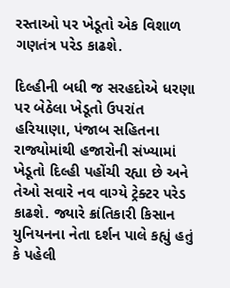રસ્તાઓ પર ખેડૂતો એક વિશાળ ગણતંત્ર પરેડ કાઢશે.

દિલ્હીની બધી જ સરહદોએ ધરણા પર બેઠેલા ખેડૂતો ઉપરાંત હરિયાણા, પંજાબ સહિતના રાજ્યોમાંથી હજારોની સંખ્યામાં ખેડૂતો દિલ્હી પહોંચી રહ્યા છે અને તેઓ સવારે નવ વાગ્યે ટ્રેક્ટર પરેડ કાઢશે. જ્યારે ક્રાંતિકારી કિસાન યુનિયનના નેતા દર્શન પાલે કહ્યું હતું કે પહેલી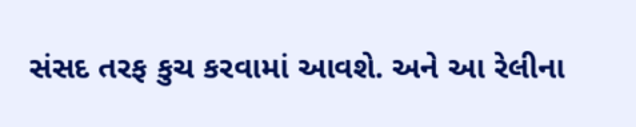સંસદ તરફ કુચ કરવામાં આવશે. અને આ રેલીના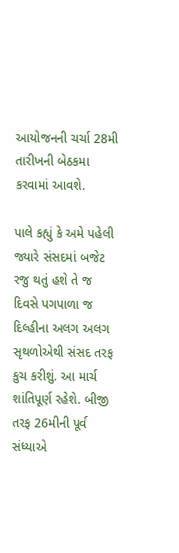આયોજનની ચર્ચા 28મી તારીખની બેઠકમા કરવામાં આવશે.

પાલે કહ્યું કે અમે પહેલી જ્યારે સંસદમાં બજેટ રજુ થતું હશે તે જ દિવસે પગપાળા જ દિલ્હીના અલગ અલગ સૃથળોએથી સંસદ તરફ કુચ કરીશું. આ માર્ચ શાંતિપૂર્ણ રહેશે. બીજી તરફ 26મીની પૂર્વ સંધ્યાએ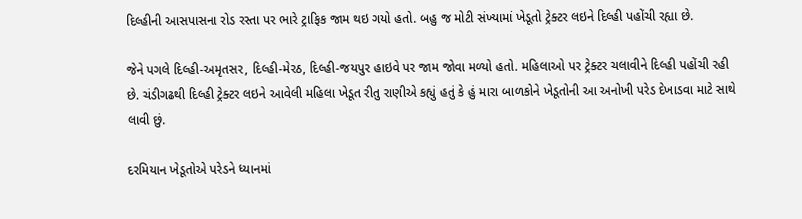દિલ્હીની આસપાસના રોડ રસ્તા પર ભારે ટ્રાફિક જામ થઇ ગયો હતો. બહુ જ મોટી સંખ્યામાં ખેડૂતો ટ્રેક્ટર લઇને દિલ્હી પહોંચી રહ્યા છે.

જેને પગલે દિલ્હી-અમૃતસર, દિલ્હી-મેરઠ, દિલ્હી-જયપુર હાઇવે પર જામ જોવા મળ્યો હતો. મહિલાઓ પર ટ્રેક્ટર ચલાવીને દિલ્હી પહોંચી રહી છે. ચંડીગઢથી દિલ્હી ટ્રેક્ટર લઇને આવેલી મહિલા ખેડૂત રીતુ રાણીએ કહ્યું હતું કે હું મારા બાળકોને ખેડૂતોની આ અનોખી પરેડ દેખાડવા માટે સાથે લાવી છું.

દરમિયાન ખેડૂતોએ પરેડને ધ્યાનમાં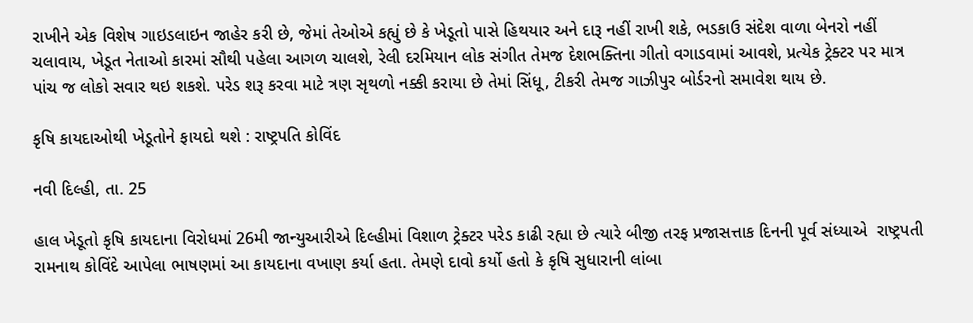રાખીને એક વિશેષ ગાઇડલાઇન જાહેર કરી છે, જેમાં તેઓએ કહ્યું છે કે ખેડૂતો પાસે હિથયાર અને દારૂ નહીં રાખી શકે, ભડકાઉ સંદેશ વાળા બેનરો નહીં ચલાવાય, ખેડૂત નેતાઓ કારમાં સૌથી પહેલા આગળ ચાલશે, રેલી દરમિયાન લોક સંગીત તેમજ દેશભક્તિના ગીતો વગાડવામાં આવશે, પ્રત્યેક ટ્રેક્ટર પર માત્ર પાંચ જ લોકો સવાર થઇ શકશે. પરેડ શરૂ કરવા માટે ત્રણ સૃથળો નક્કી કરાયા છે તેમાં સિંધૂ, ટીકરી તેમજ ગાઝીપુર બોર્ડરનો સમાવેશ થાય છે.

કૃષિ કાયદાઓથી ખેડૂતોને ફાયદો થશે : રાષ્ટ્રપતિ કોવિંદ

નવી દિલ્હી, તા. 25

હાલ ખેડૂતો કૃષિ કાયદાના વિરોધમાં 26મી જાન્યુઆરીએ દિલ્હીમાં વિશાળ ટ્રેક્ટર પરેડ કાઢી રહ્યા છે ત્યારે બીજી તરફ પ્રજાસત્તાક દિનની પૂર્વ સંધ્યાએ  રાષ્ટ્રપતી રામનાથ કોવિંદે આપેલા ભાષણમાં આ કાયદાના વખાણ કર્યા હતા. તેમણે દાવો કર્યો હતો કે કૃષિ સુધારાની લાંબા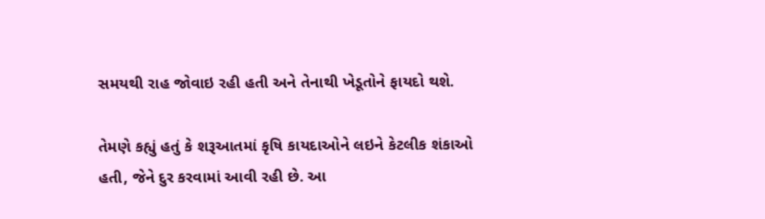સમયથી રાહ જોવાઇ રહી હતી અને તેનાથી ખેડૂતોને ફાયદો થશે.

તેમણે કહ્યું હતું કે શરૂઆતમાં કૃષિ કાયદાઓને લઇને કેટલીક શંકાઓ હતી, જેને દુર કરવામાં આવી રહી છે. આ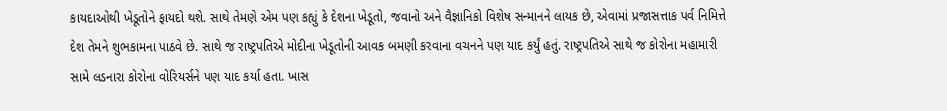કાયદાઓથી ખેડૂતોને ફાયદો થશે. સાથે તેમણે એમ પણ કહ્યું કે દેશના ખેડૂતો, જવાનો અને વૈજ્ઞાનિકો વિશેષ સન્માનને લાયક છે, એવામાં પ્રજાસત્તાક પર્વ નિમિત્તે દેશ તેમને શુભકામના પાઠવે છે. સાથે જ રાષ્ટ્રપતિએ મોદીના ખેડૂતોની આવક બમણી કરવાના વચનને પણ યાદ કર્યું હતું. રાષ્ટ્રપતિએ સાથે જ કોરોના મહામારી સામે લડનારા કોરોના વોરિયર્સને પણ યાદ કર્યા હતા. ખાસ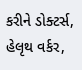કરીને ડોક્ટર્સ, હેલૃથ વર્કર,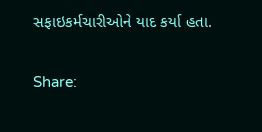સફાઇકર્મચારીઓને યાદ કર્યા હતા.

Share: